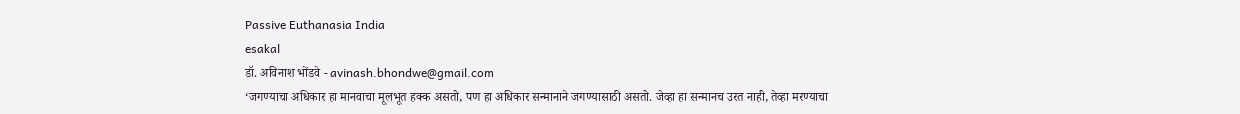Passive Euthanasia India
esakal
डॉ. अविनाश भोंडवे - avinash.bhondwe@gmail.com
‘जगण्याचा अधिकार हा मानवाचा मूलभूत हक्क असतो, पण हा अधिकार सन्मानाने जगण्यासाठी असतो. जेव्हा हा सन्मानच उरत नाही, तेव्हा मरण्याचा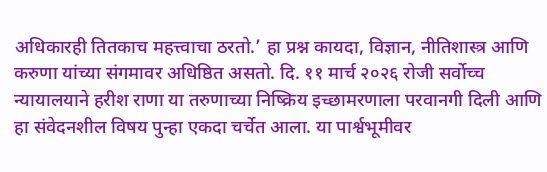अधिकारही तितकाच महत्त्वाचा ठरतो.’ हा प्रश्न कायदा, विज्ञान, नीतिशास्त्र आणि करुणा यांच्या संगमावर अधिष्ठित असतो. दि. ११ मार्च २०२६ रोजी सर्वोच्च न्यायालयाने हरीश राणा या तरुणाच्या निष्क्रिय इच्छामरणाला परवानगी दिली आणि हा संवेदनशील विषय पुन्हा एकदा चर्चेत आला. या पार्श्वभूमीवर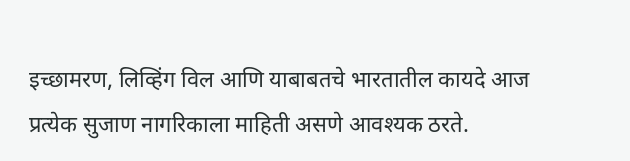इच्छामरण, लिव्हिंग विल आणि याबाबतचे भारतातील कायदे आज प्रत्येक सुजाण नागरिकाला माहिती असणे आवश्यक ठरते.